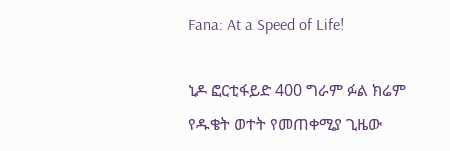Fana: At a Speed of Life!

ኒዶ ፎርቲፋይድ 400 ግራም ፉል ክሬም የዱቄት ወተት የመጠቀሚያ ጊዜው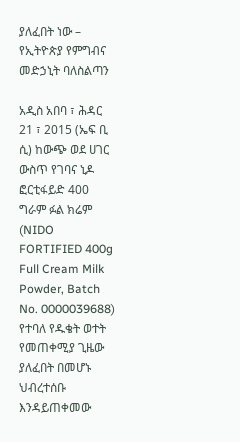ያለፈበት ነው – የኢትዮጵያ የምግብና መድኃኒት ባለስልጣን

አዲስ አበባ ፣ ሕዳር 21 ፣ 2015 (ኤፍ ቢ ሲ) ከውጭ ወደ ሀገር ውስጥ የገባና ኒዶ ፎርቲፋይድ 400 ግራም ፉል ክሬም (NIDO FORTIFIED 400g Full Cream Milk Powder, Batch No. 0000039688) የተባለ የዱቄት ወተት የመጠቀሚያ ጊዜው ያለፈበት በመሆኑ ህብረተሰቡ እንዳይጠቀመው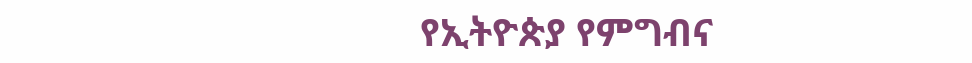የኢትዮጵያ የምግብና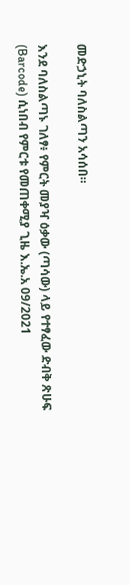መድኃኒት ባለስልጣን አሳሰበ።

እንደ ባለስልጣኑ ገለፃ፥ የምርት መያዣ ዕቃው (ጣሳው) ላይ የተፃፈው ድብቅ ጽሁፍ (Barcode) ሲነበብ የምርቱ የመጠቀሚያ ጊዜ እ.ኤ.አ 09/2021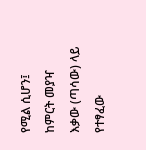የሚል ሲሆን፤ ከምርት መያዣ እቃው (ጣሳው) ላይ የተፃፈው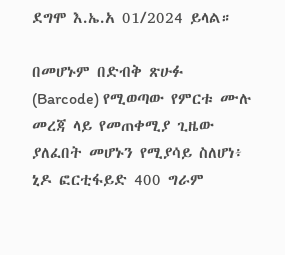ደግሞ እ.ኤ.አ 01/2024 ይላል።

በመሆኑም በድብቅ ጽሁፉ (Barcode) የሚወጣው የምርቱ ሙሉ መረጃ ላይ የመጠቀሚያ ጊዜው ያለፈበት መሆኑን የሚያሳይ ስለሆነ፥ ኒዶ ፎርቲፋይድ 400 ግራም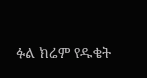ፉል ክሬም የዱቄት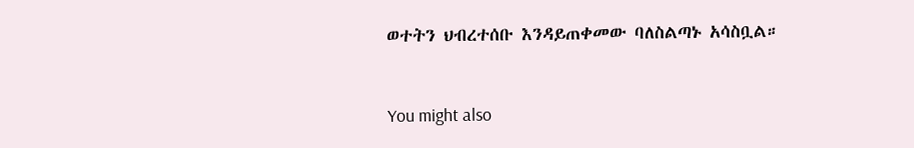ወተትን ህብረተሰቡ እንዳይጠቀመው ባለስልጣኑ አሳስቧል።



You might also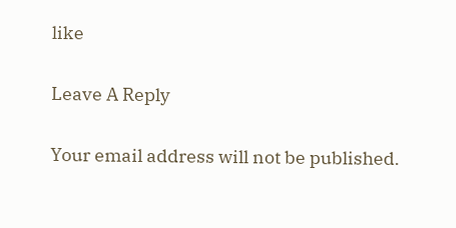like

Leave A Reply

Your email address will not be published.